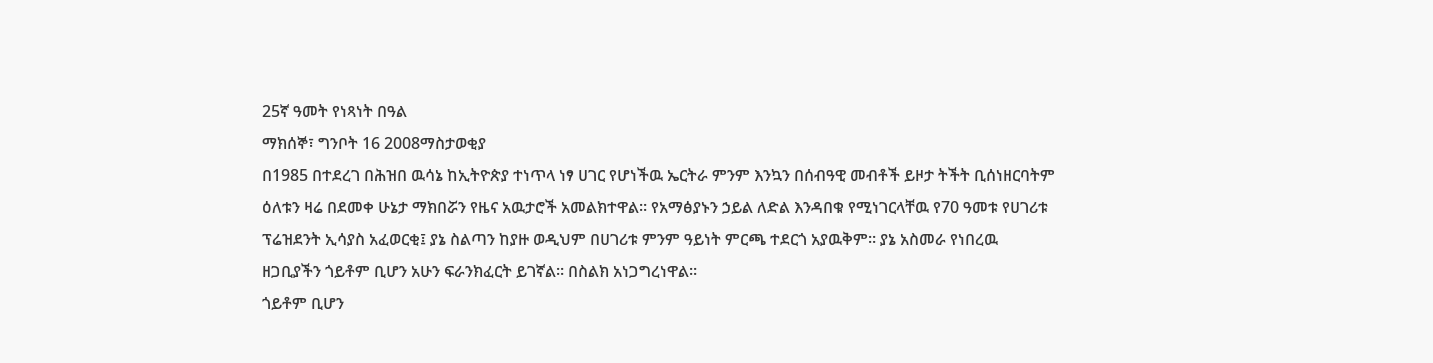25ኛ ዓመት የነጻነት በዓል
ማክሰኞ፣ ግንቦት 16 2008ማስታወቂያ
በ1985 በተደረገ በሕዝበ ዉሳኔ ከኢትዮጵያ ተነጥላ ነፃ ሀገር የሆነችዉ ኤርትራ ምንም እንኳን በሰብዓዊ መብቶች ይዞታ ትችት ቢሰነዘርባትም ዕለቱን ዛሬ በደመቀ ሁኔታ ማክበሯን የዜና አዉታሮች አመልክተዋል። የአማፅያኑን ኃይል ለድል እንዳበቁ የሚነገርላቸዉ የ70 ዓመቱ የሀገሪቱ ፕሬዝደንት ኢሳያስ አፈወርቂ፤ ያኔ ስልጣን ከያዙ ወዲህም በሀገሪቱ ምንም ዓይነት ምርጫ ተደርጎ አያዉቅም። ያኔ አስመራ የነበረዉ ዘጋቢያችን ጎይቶም ቢሆን አሁን ፍራንክፈርት ይገኛል። በስልክ አነጋግረነዋል።
ጎይቶም ቢሆን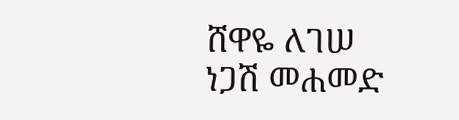ሸዋዬ ለገሠ
ነጋሽ መሐመድ